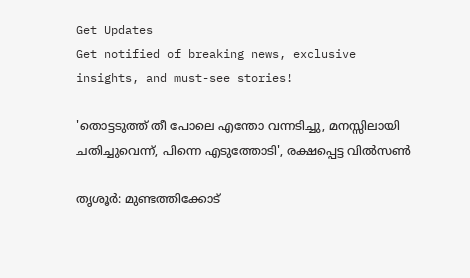Get Updates
Get notified of breaking news, exclusive insights, and must-see stories!

'തൊട്ടടുത്ത് തീ പോലെ എന്തോ വന്നടിച്ചു, മനസ്സിലായി ചതിച്ചുവെന്ന്, പിന്നെ എടുത്തോടി', രക്ഷപ്പെട്ട വിൽസൺ

തൃശൂർ: മുണ്ടത്തിക്കോട്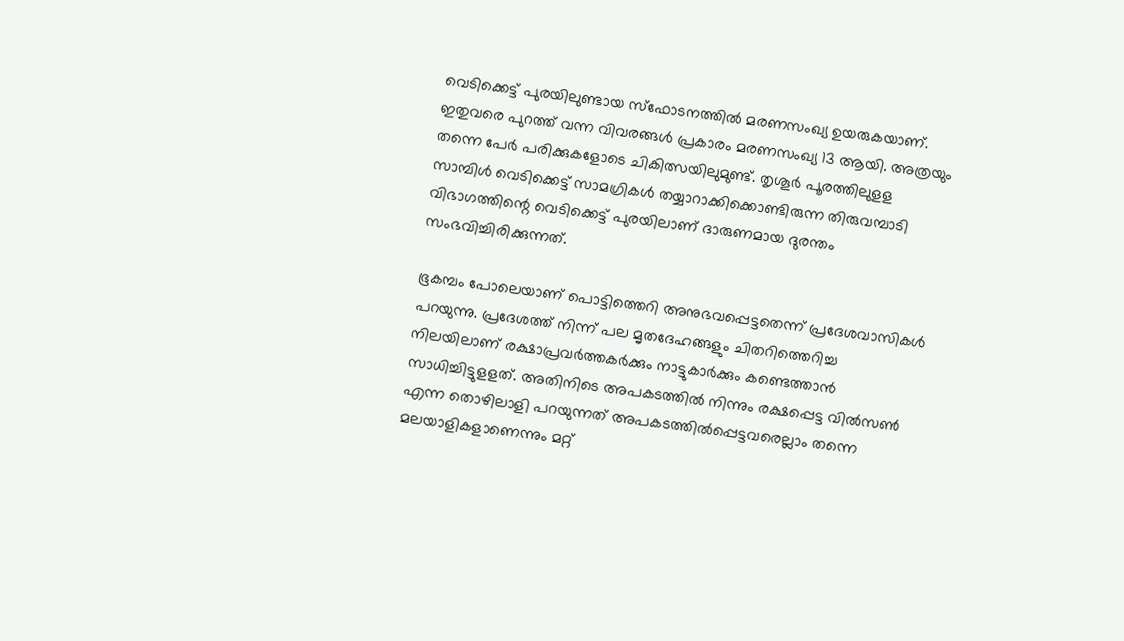വെടിക്കെട്ട് പുരയിലുണ്ടായ സ്ഫോടനത്തിൽ മരണസംഖ്യ ഉയരുകയാണ്. ഇതുവരെ പുറത്ത് വന്ന വിവരങ്ങൾ പ്രകാരം മരണസംഖ്യ 13 ആയി. അത്രയും തന്നെ പേർ പരിക്കുകളോടെ ചികിത്സയിലുമുണ്ട്. തൃശൂർ പൂരത്തിലുളള സാമ്പിൾ വെടിക്കെട്ട് സാമഗ്രികൾ തയ്യാറാക്കിക്കൊണ്ടിരുന്ന തിരുവമ്പാടി വിഭാഗത്തിന്റെ വെടിക്കെട്ട് പുരയിലാണ് ദാരുണമായ ദുരന്തം സംഭവിച്ചിരിക്കുന്നത്.

ഭൂകമ്പം പോലെയാണ് പൊട്ടിത്തെറി അനുഭവപ്പെട്ടതെന്ന് പ്രദേശവാസികൾ പറയുന്നു. പ്രദേശത്ത് നിന്ന് പല മൃതദേഹങ്ങളും ചിതറിത്തെറിച്ച നിലയിലാണ് രക്ഷാപ്രവർത്തകർക്കും നാട്ടുകാർക്കും കണ്ടെത്താൻ സാധിച്ചിട്ടുളളത്. അതിനിടെ അപകടത്തിൽ നിന്നും രക്ഷപ്പെട്ട വിൽസൺ എന്ന തൊഴിലാളി പറയുന്നത് അപകടത്തില്‍പ്പെട്ടവരെല്ലാം തന്നെ മലയാളികളാണെന്നും മറ്റ്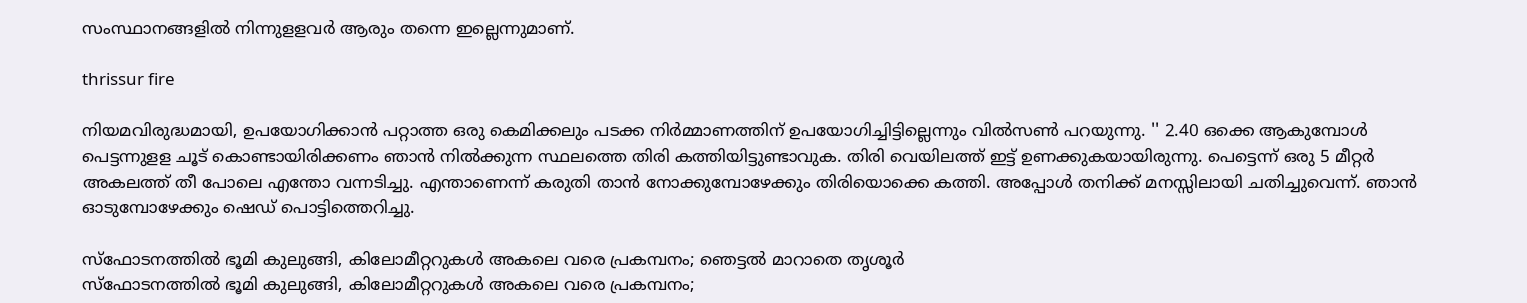സംസ്ഥാനങ്ങളില്‍ നിന്നുളളവര്‍ ആരും തന്നെ ഇല്ലെന്നുമാണ്.

thrissur fire

നിയമവിരുദ്ധമായി, ഉപയോഗിക്കാന്‍ പറ്റാത്ത ഒരു കെമിക്കലും പടക്ക നിര്‍മ്മാണത്തിന് ഉപയോഗിച്ചിട്ടില്ലെന്നും വിൽസൺ പറയുന്നു. '' 2.40 ഒക്കെ ആകുമ്പോള്‍ പെട്ടന്നുളള ചൂട് കൊണ്ടായിരിക്കണം ഞാന്‍ നില്‍ക്കുന്ന സ്ഥലത്തെ തിരി കത്തിയിട്ടുണ്ടാവുക. തിരി വെയിലത്ത് ഇട്ട് ഉണക്കുകയായിരുന്നു. പെട്ടെന്ന് ഒരു 5 മീറ്റര്‍ അകലത്ത് തീ പോലെ എന്തോ വന്നടിച്ചു. എന്താണെന്ന് കരുതി താന്‍ നോക്കുമ്പോഴേക്കും തിരിയൊക്കെ കത്തി. അപ്പോള്‍ തനിക്ക് മനസ്സിലായി ചതിച്ചുവെന്ന്. ഞാന്‍ ഓടുമ്പോഴേക്കും ഷെഡ് പൊട്ടിത്തെറിച്ചു.

സ്ഫോടനത്തിൽ ഭൂമി കുലുങ്ങി, കിലോമീറ്ററുകൾ അകലെ വരെ പ്രകമ്പനം; ഞെട്ടൽ മാറാതെ തൃശൂർ
സ്ഫോടനത്തിൽ ഭൂമി കുലുങ്ങി, കിലോമീറ്ററുകൾ അകലെ വരെ പ്രകമ്പനം;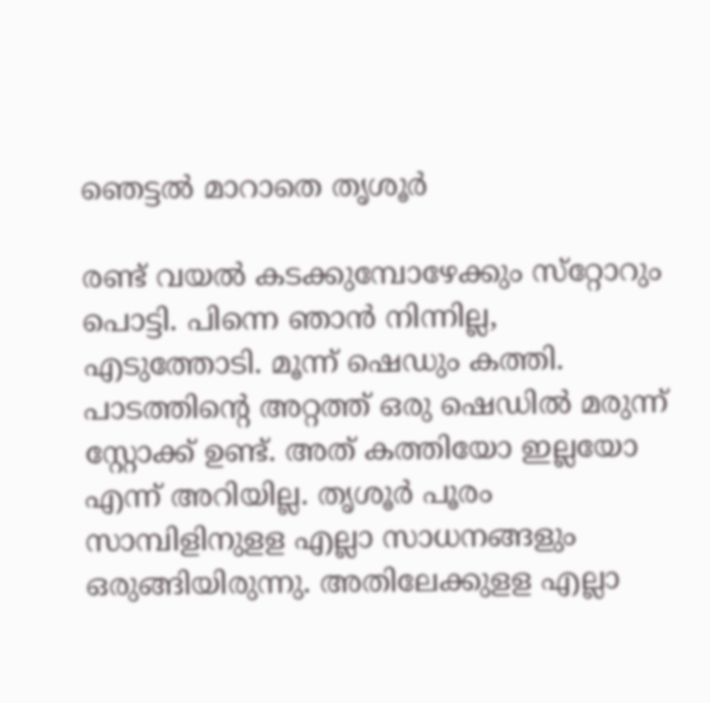ഞെട്ടൽ മാറാതെ തൃശൂർ

രണ്ട് വയല്‍ കടക്കുമ്പോഴേക്കും സ്‌റ്റോറും പൊട്ടി. പിന്നെ ഞാന്‍ നിന്നില്ല, എടുത്തോടി. മൂന്ന് ഷെഡും കത്തി. പാടത്തിന്റെ അറ്റത്ത് ഒരു ഷെഡില്‍ മരുന്ന് സ്റ്റോക്ക് ഉണ്ട്. അത് കത്തിയോ ഇല്ലയോ എന്ന് അറിയില്ല. തൃശൂര്‍ പൂരം സാമ്പിളിനുളള എല്ലാ സാധനങ്ങളും ഒരുങ്ങിയിരുന്നു. അതിലേക്കുളള എല്ലാ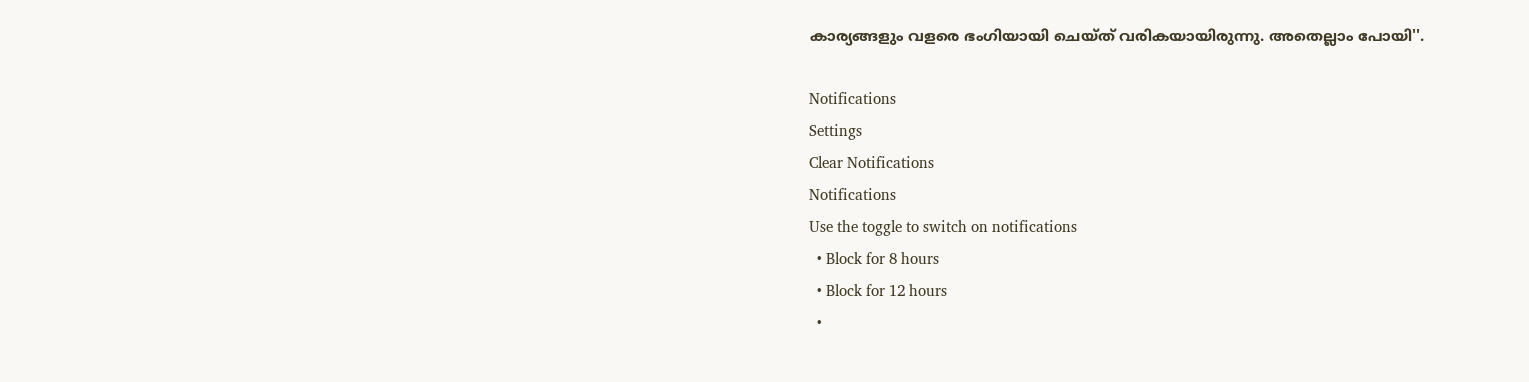കാര്യങ്ങളും വളരെ ഭംഗിയായി ചെയ്ത് വരികയായിരുന്നു. അതെല്ലാം പോയി''.

Notifications
Settings
Clear Notifications
Notifications
Use the toggle to switch on notifications
  • Block for 8 hours
  • Block for 12 hours
  •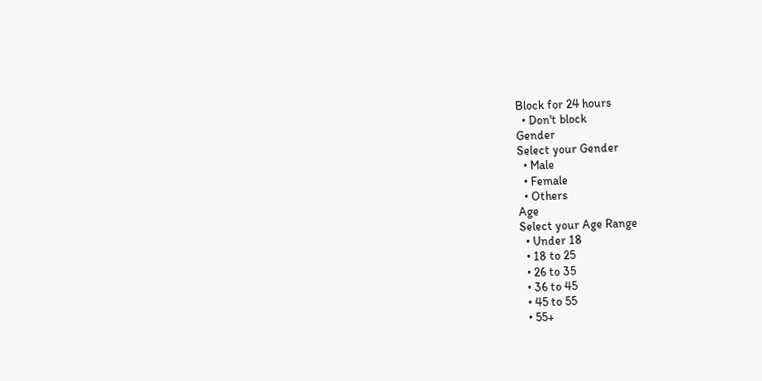Block for 24 hours
  • Don't block
Gender
Select your Gender
  • Male
  • Female
  • Others
Age
Select your Age Range
  • Under 18
  • 18 to 25
  • 26 to 35
  • 36 to 45
  • 45 to 55
  • 55+